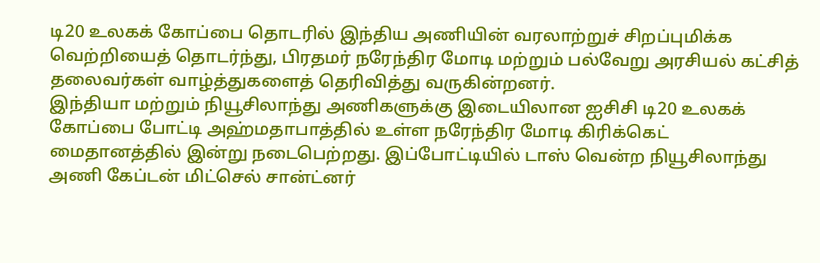டி20 உலகக் கோப்பை தொடரில் இந்திய அணியின் வரலாற்றுச் சிறப்புமிக்க வெற்றியைத் தொடர்ந்து, பிரதமர் நரேந்திர மோடி மற்றும் பல்வேறு அரசியல் கட்சித் தலைவர்கள் வாழ்த்துகளைத் தெரிவித்து வருகின்றனர்.
இந்தியா மற்றும் நியூசிலாந்து அணிகளுக்கு இடையிலான ஐசிசி டி20 உலகக் கோப்பை போட்டி அஹ்மதாபாத்தில் உள்ள நரேந்திர மோடி கிரிக்கெட் மைதானத்தில் இன்று நடைபெற்றது. இப்போட்டியில் டாஸ் வென்ற நியூசிலாந்து அணி கேப்டன் மிட்செல் சான்ட்னர்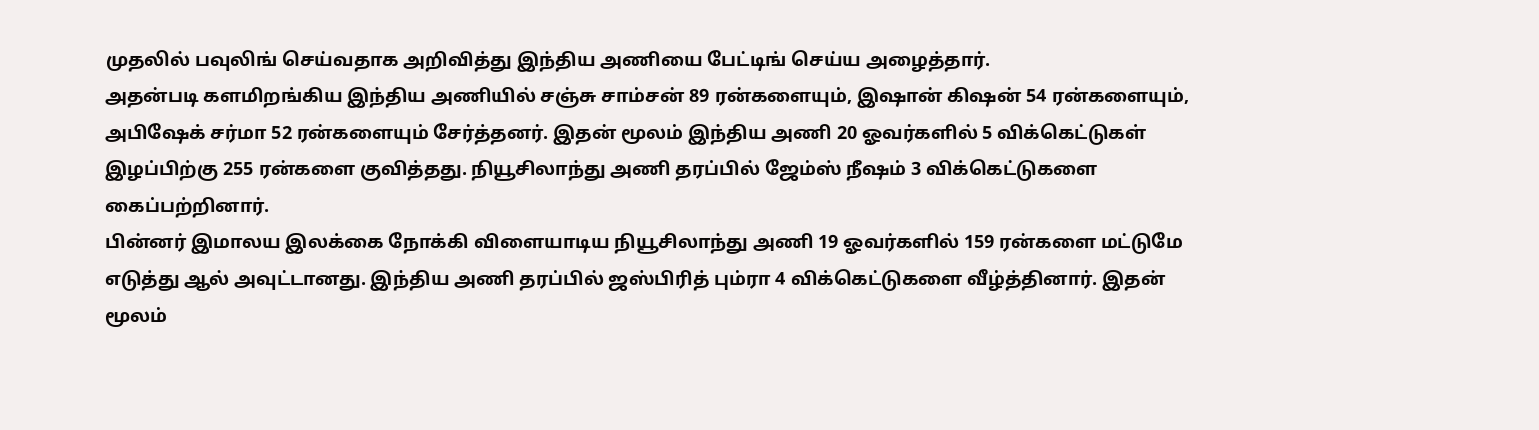முதலில் பவுலிங் செய்வதாக அறிவித்து இந்திய அணியை பேட்டிங் செய்ய அழைத்தார்.
அதன்படி களமிறங்கிய இந்திய அணியில் சஞ்சு சாம்சன் 89 ரன்களையும், இஷான் கிஷன் 54 ரன்களையும், அபிஷேக் சர்மா 52 ரன்களையும் சேர்த்தனர். இதன் மூலம் இந்திய அணி 20 ஓவர்களில் 5 விக்கெட்டுகள் இழப்பிற்கு 255 ரன்களை குவித்தது. நியூசிலாந்து அணி தரப்பில் ஜேம்ஸ் நீஷம் 3 விக்கெட்டுகளை கைப்பற்றினார்.
பின்னர் இமாலய இலக்கை நோக்கி விளையாடிய நியூசிலாந்து அணி 19 ஓவர்களில் 159 ரன்களை மட்டுமே எடுத்து ஆல் அவுட்டானது. இந்திய அணி தரப்பில் ஜஸ்பிரித் பும்ரா 4 விக்கெட்டுகளை வீழ்த்தினார். இதன் மூலம்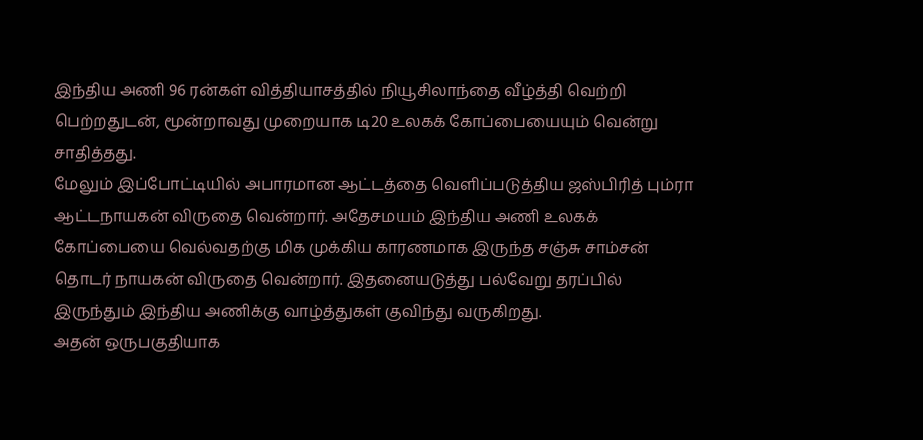இந்திய அணி 96 ரன்கள் வித்தியாசத்தில் நியூசிலாந்தை வீழ்த்தி வெற்றி பெற்றதுடன், மூன்றாவது முறையாக டி20 உலகக் கோப்பையையும் வென்று சாதித்தது.
மேலும் இப்போட்டியில் அபாரமான ஆட்டத்தை வெளிப்படுத்திய ஜஸ்பிரித் பும்ரா ஆட்டநாயகன் விருதை வென்றார். அதேசமயம் இந்திய அணி உலகக் கோப்பையை வெல்வதற்கு மிக முக்கிய காரணமாக இருந்த சஞ்சு சாம்சன் தொடர் நாயகன் விருதை வென்றார். இதனையடுத்து பல்வேறு தரப்பில் இருந்தும் இந்திய அணிக்கு வாழ்த்துகள் குவிந்து வருகிறது.
அதன் ஒருபகுதியாக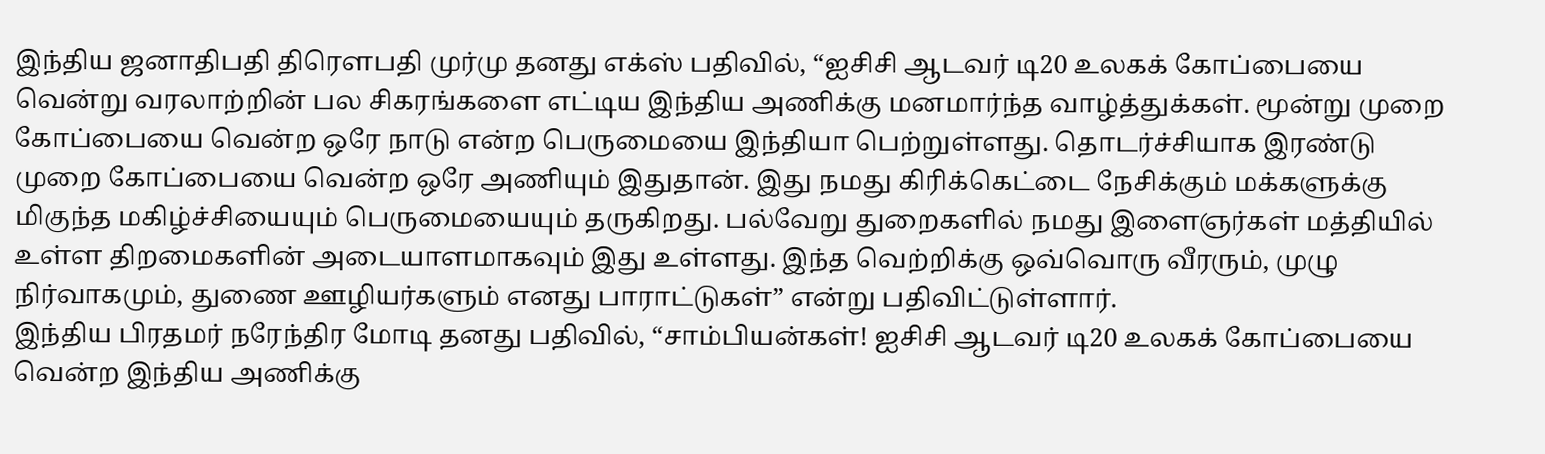இந்திய ஜனாதிபதி திரௌபதி முர்மு தனது எக்ஸ் பதிவில், “ஐசிசி ஆடவர் டி20 உலகக் கோப்பையை வென்று வரலாற்றின் பல சிகரங்களை எட்டிய இந்திய அணிக்கு மனமார்ந்த வாழ்த்துக்கள். மூன்று முறை கோப்பையை வென்ற ஒரே நாடு என்ற பெருமையை இந்தியா பெற்றுள்ளது. தொடர்ச்சியாக இரண்டு முறை கோப்பையை வென்ற ஒரே அணியும் இதுதான். இது நமது கிரிக்கெட்டை நேசிக்கும் மக்களுக்கு மிகுந்த மகிழ்ச்சியையும் பெருமையையும் தருகிறது. பல்வேறு துறைகளில் நமது இளைஞர்கள் மத்தியில் உள்ள திறமைகளின் அடையாளமாகவும் இது உள்ளது. இந்த வெற்றிக்கு ஒவ்வொரு வீரரும், முழு நிர்வாகமும், துணை ஊழியர்களும் எனது பாராட்டுகள்” என்று பதிவிட்டுள்ளார்.
இந்திய பிரதமர் நரேந்திர மோடி தனது பதிவில், “சாம்பியன்கள்! ஐசிசி ஆடவர் டி20 உலகக் கோப்பையை வென்ற இந்திய அணிக்கு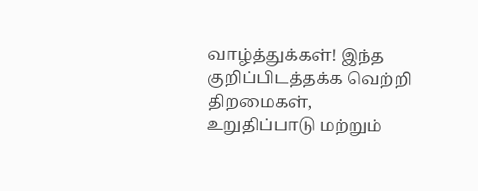வாழ்த்துக்கள்! இந்த குறிப்பிடத்தக்க வெற்றி திறமைகள், உறுதிப்பாடு மற்றும்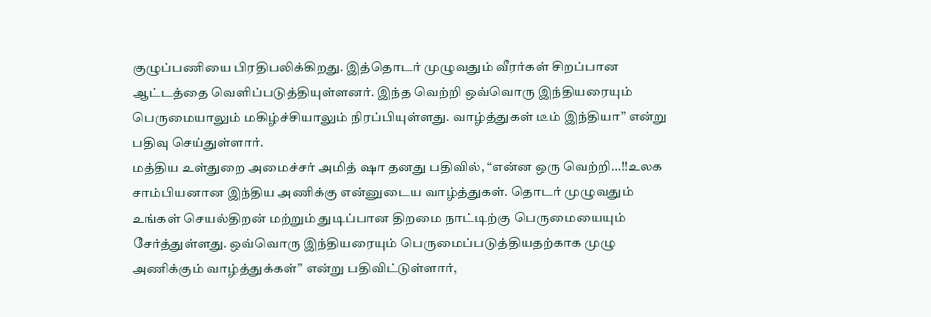குழுப்பணியை பிரதிபலிக்கிறது. இத்தொடர் முழுவதும் வீரர்கள் சிறப்பான ஆட்டத்தை வெளிப்படுத்தியுள்ளனர். இந்த வெற்றி ஒவ்வொரு இந்தியரையும் பெருமையாலும் மகிழ்ச்சியாலும் நிரப்பியுள்ளது. வாழ்த்துகள் டீம் இந்தியா” என்று பதிவு செய்துள்ளார்.
மத்திய உள்துறை அமைச்சர் அமித் ஷா தனது பதிவில், “என்ன ஒரு வெற்றி…!!உலக சாம்பியனான இந்திய அணிக்கு என்னுடைய வாழ்த்துகள். தொடர் முழுவதும் உங்கள் செயல்திறன் மற்றும் துடிப்பான திறமை நாட்டிற்கு பெருமையையும் சேர்த்துள்ளது. ஒவ்வொரு இந்தியரையும் பெருமைப்படுத்தியதற்காக முழு அணிக்கும் வாழ்த்துக்கள்” என்று பதிவிட்டுள்ளார்,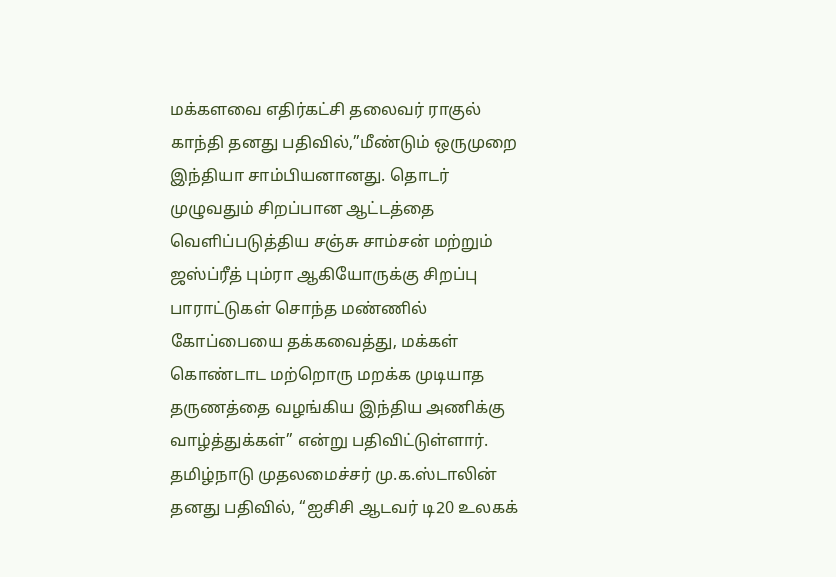மக்களவை எதிர்கட்சி தலைவர் ராகுல் காந்தி தனது பதிவில்,”மீண்டும் ஒருமுறை இந்தியா சாம்பியனானது. தொடர் முழுவதும் சிறப்பான ஆட்டத்தை வெளிப்படுத்திய சஞ்சு சாம்சன் மற்றும் ஜஸ்ப்ரீத் பும்ரா ஆகியோருக்கு சிறப்பு பாராட்டுகள் சொந்த மண்ணில் கோப்பையை தக்கவைத்து, மக்கள் கொண்டாட மற்றொரு மறக்க முடியாத தருணத்தை வழங்கிய இந்திய அணிக்கு வாழ்த்துக்கள்” என்று பதிவிட்டுள்ளார்.
தமிழ்நாடு முதலமைச்சர் மு.க.ஸ்டாலின் தனது பதிவில், “ஐசிசி ஆடவர் டி20 உலகக்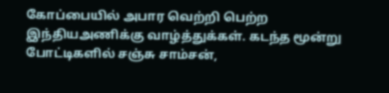கோப்பையில் அபார வெற்றி பெற்ற இந்தியஅணிக்கு வாழ்த்துக்கள். கடந்த மூன்று போட்டிகளில் சஞ்சு சாம்சன்,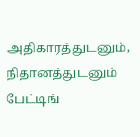அதிகாரத்துடனும், நிதானத்துடனும் பேட்டிங்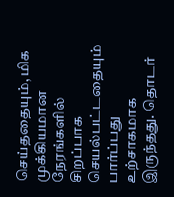செய்ததையும், மிக முக்கியமான நேரங்களில் சிறப்பாக செயல்பட்டதையும் பார்ப்பது உற்சாகமாக இருந்தது. தொடர்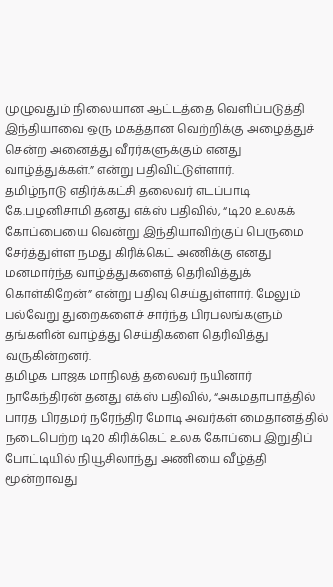முழுவதும் நிலையான ஆட்டத்தை வெளிப்படுத்தி இந்தியாவை ஒரு மகத்தான வெற்றிக்கு அழைத்துச் சென்ற அனைத்து வீரர்களுக்கும் எனது வாழ்த்துக்கள்.” என்று பதிவிட்டுள்ளார்.
தமிழ்நாடு எதிர்க்கட்சி தலைவர் எடப்பாடி கே.பழனிசாமி தனது எக்ஸ் பதிவில், “டி20 உலகக் கோப்பையை வென்று இந்தியாவிற்குப் பெருமை சேர்த்துள்ள நமது கிரிக்கெட் அணிக்கு எனது மனமார்ந்த வாழ்த்துகளைத் தெரிவித்துக் கொள்கிறேன்” என்று பதிவு செய்துள்ளார். மேலும் பல்வேறு துறைகளைச் சார்ந்த பிரபலங்களும் தங்களின் வாழ்த்து செய்திகளை தெரிவித்து வருகின்றனர்.
தமிழக பாஜக மாநிலத் தலைவர் நயினார் நாகேந்திரன் தனது எக்ஸ் பதிவில், “அகமதாபாத்தில் பாரத பிரதமர் நரேந்திர மோடி அவர்கள் மைதானத்தில் நடைபெற்ற டி20 கிரிக்கெட் உலக கோப்பை இறுதிப் போட்டியில் நியூசிலாந்து அணியை வீழ்த்தி மூன்றாவது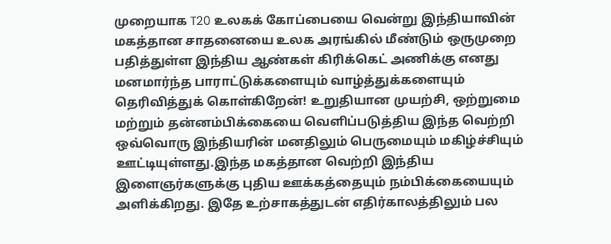முறையாக T20 உலகக் கோப்பையை வென்று இந்தியாவின் மகத்தான சாதனையை உலக அரங்கில் மீண்டும் ஒருமுறை பதித்துள்ள இந்திய ஆண்கள் கிரிக்கெட் அணிக்கு எனது மனமார்ந்த பாராட்டுக்களையும் வாழ்த்துக்களையும் தெரிவித்துக் கொள்கிறேன்! உறுதியான முயற்சி, ஒற்றுமை மற்றும் தன்னம்பிக்கையை வெளிப்படுத்திய இந்த வெற்றி ஒவ்வொரு இந்தியரின் மனதிலும் பெருமையும் மகிழ்ச்சியும் ஊட்டியுள்ளது.இந்த மகத்தான வெற்றி இந்திய இளைஞர்களுக்கு புதிய ஊக்கத்தையும் நம்பிக்கையையும் அளிக்கிறது. இதே உற்சாகத்துடன் எதிர்காலத்திலும் பல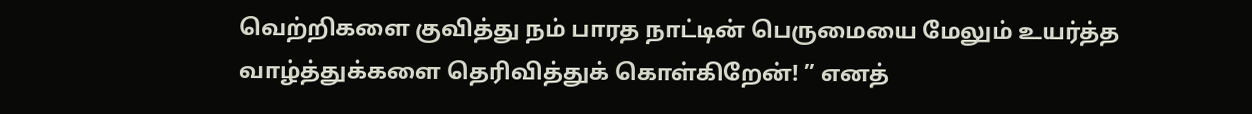வெற்றிகளை குவித்து நம் பாரத நாட்டின் பெருமையை மேலும் உயர்த்த வாழ்த்துக்களை தெரிவித்துக் கொள்கிறேன்! ” எனத்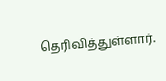தெரிவித்துள்ளார்.